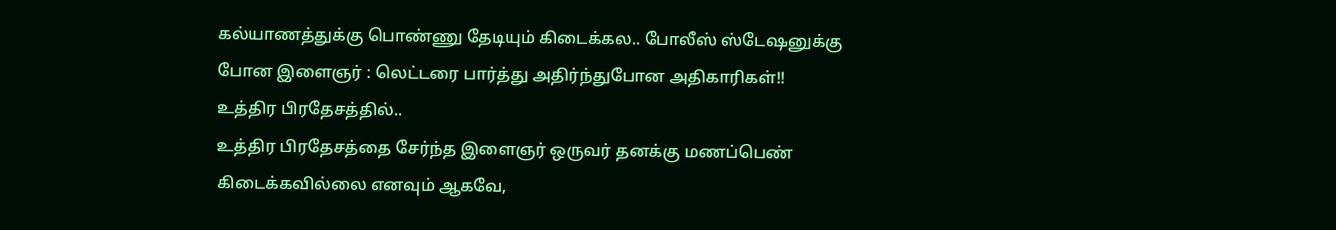கல்யாணத்துக்கு பொண்ணு தேடியும் கிடைக்கல.. போலீஸ் ஸ்டேஷனுக்கு போன இளைஞர் : லெட்டரை பார்த்து அதிர்ந்துபோன அதிகாரிகள்!!
உத்திர பிரதேசத்தில்..
உத்திர பிரதேசத்தை சேர்ந்த இளைஞர் ஒருவர் தனக்கு மணப்பெண் கிடைக்கவில்லை எனவும் ஆகவே,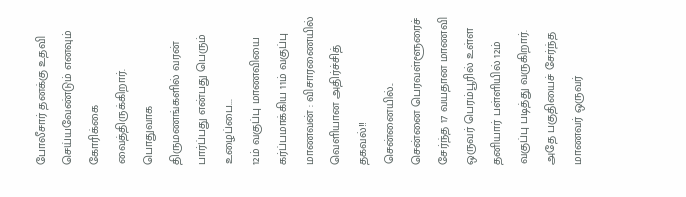போலீசார் தனக்கு உதவி செய்யவேண்டும் எனவும் கோரிக்கை வைத்திருக்கிறார்.
பொதுவாக திருமணங்களில் வரன் பார்ப்பது என்பது பெரும் உழைப்பை...
12ம் வகுப்பு மாணவியை கர்ப்பமாக்கிய 11ம் வகுப்பு மாணவன் : விசாரணையில் வெளியான அதிர்ச்சித் தகவல்!!
சென்னையில்..
சென்னை பெரவள்ளூரைச் சேர்ந்த 17 வயதான மாணவி ஒருவர் பெரம்பூரில் உள்ள தனியார் பள்ளியில் 12ம் வகுப்பு படித்து வருகிறார். அதே பகுதியைச் சேர்ந்த மாணவர் ஒருவர்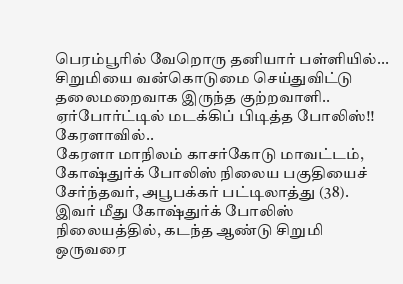பெரம்பூரில் வேறொரு தனியார் பள்ளியில்...
சிறுமியை வன்கொடுமை செய்துவிட்டு தலைமறைவாக இருந்த குற்றவாளி.. ஏர்போர்ட்டில் மடக்கிப் பிடித்த போலிஸ்!!
கேரளாவில்..
கேரளா மாநிலம் காசர்கோடு மாவட்டம், கோஷ்துர்க் போலிஸ் நிலைய பகுதியைச் சேர்ந்தவர், அபூபக்கர் பட்டிலாத்து (38). இவர் மீது கோஷ்துர்க் போலிஸ் நிலையத்தில், கடந்த ஆண்டு சிறுமி ஒருவரை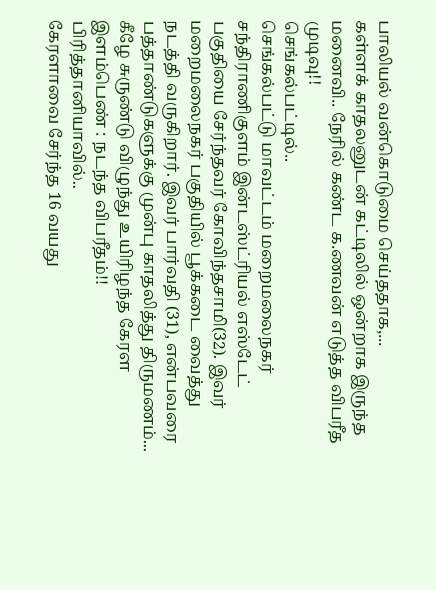பாலியல் வன்கொடுமை செய்ததாக,...
கள்ளக் காதலனுடன் கட்டிலில் ஒன்றாக இருந்த மனைவி.. நேரில் கண்ட க.ணவன் எடுத்த விபரீத முடிவு!!
செங்கல்பட்டில்..
செங்கல்பட்டு மாவட்டம் மறைமலைநகர் சந்திராணிகுளம் இன்டஸ்ட்ரியல் எஸ்டேட் பகுதியை சேர்ந்தவர் கோவிந்தசாமி(32). இவர் மறைமலைநகர் பகுதியில் பூக்கடை வைத்து நடத்தி வருகிறார். இவர் பார்வதி (31), என்பவரை பத்தாண்டுகளுக்கு முன்பு காதலித்து திருமணம்...
கீழே சுருண்டு விழுந்து உயிரிழந்த கேரள இளம்பெண் : நடந்த விபரீதம்!!
பிரித்தானியாவில்..
கேரளாவை சேர்ந்த 16 வயது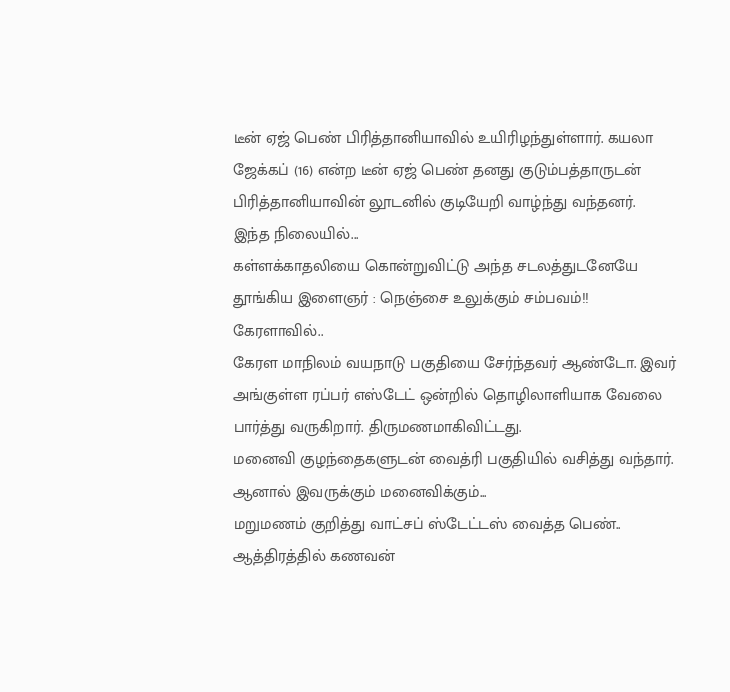டீன் ஏஜ் பெண் பிரித்தானியாவில் உயிரிழந்துள்ளார். கயலா ஜேக்கப் (16) என்ற டீன் ஏஜ் பெண் தனது குடும்பத்தாருடன் பிரித்தானியாவின் லூடனில் குடியேறி வாழ்ந்து வந்தனர்.
இந்த நிலையில்...
கள்ளக்காதலியை கொன்றுவிட்டு அந்த சடலத்துடனேயே தூங்கிய இளைஞர் : நெஞ்சை உலுக்கும் சம்பவம்!!
கேரளாவில்..
கேரள மாநிலம் வயநாடு பகுதியை சேர்ந்தவர் ஆண்டோ. இவர் அங்குள்ள ரப்பர் எஸ்டேட் ஒன்றில் தொழிலாளியாக வேலை பார்த்து வருகிறார். திருமணமாகிவிட்டது.
மனைவி குழந்தைகளுடன் வைத்ரி பகுதியில் வசித்து வந்தார். ஆனால் இவருக்கும் மனைவிக்கும்...
மறுமணம் குறித்து வாட்சப் ஸ்டேட்டஸ் வைத்த பெண்.. ஆத்திரத்தில் கணவன்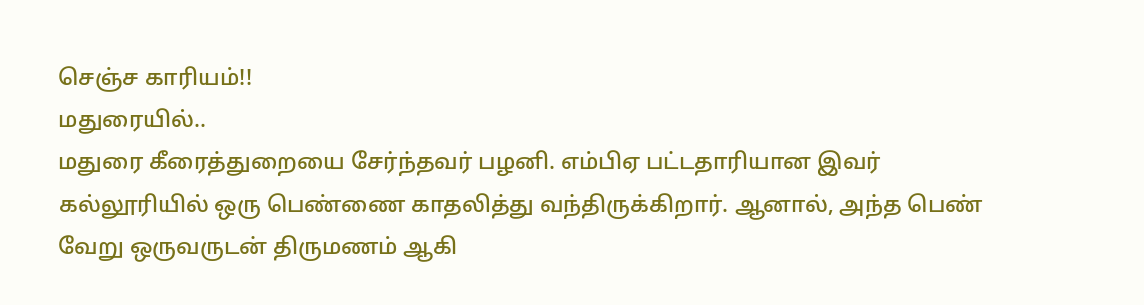செஞ்ச காரியம்!!
மதுரையில்..
மதுரை கீரைத்துறையை சேர்ந்தவர் பழனி. எம்பிஏ பட்டதாரியான இவர் கல்லூரியில் ஒரு பெண்ணை காதலித்து வந்திருக்கிறார். ஆனால், அந்த பெண் வேறு ஒருவருடன் திருமணம் ஆகி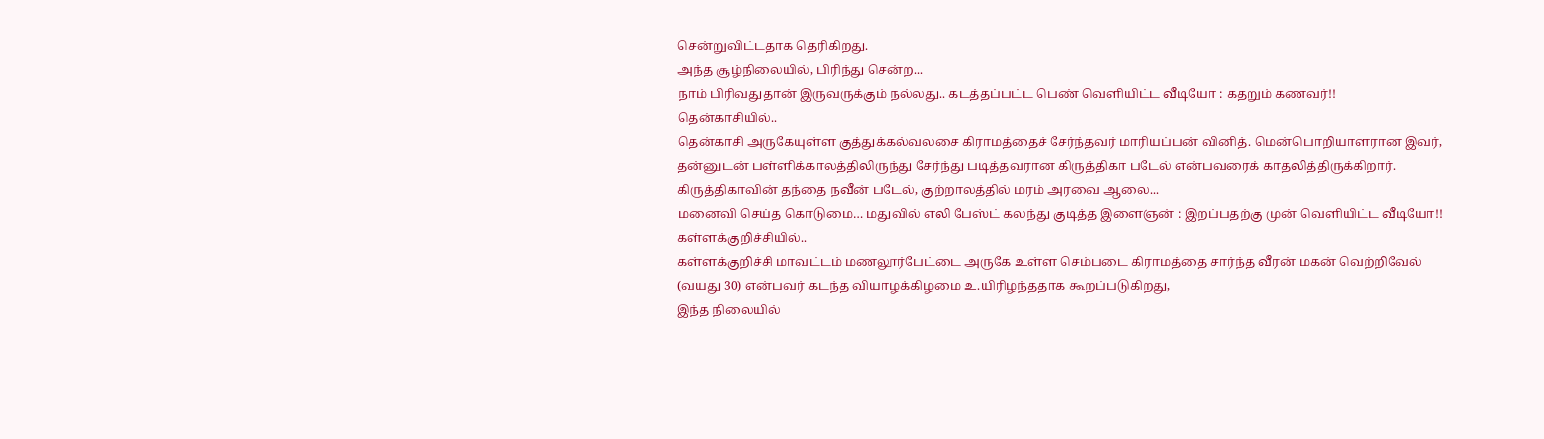சென்றுவிட்டதாக தெரிகிறது.
அந்த சூழ்நிலையில், பிரிந்து சென்ற...
நாம் பிரிவதுதான் இருவருக்கும் நல்லது.. கடத்தப்பட்ட பெண் வெளியிட்ட வீடியோ : கதறும் கணவர்!!
தென்காசியில்..
தென்காசி அருகேயுள்ள குத்துக்கல்வலசை கிராமத்தைச் சேர்ந்தவர் மாரியப்பன் வினித். மென்பொறியாளரான இவர், தன்னுடன் பள்ளிக்காலத்திலிருந்து சேர்ந்து படித்தவரான கிருத்திகா படேல் என்பவரைக் காதலித்திருக்கிறார்.
கிருத்திகாவின் தந்தை நவீன் படேல், குற்றாலத்தில் மரம் அரவை ஆலை...
மனைவி செய்த கொடுமை… மதுவில் எலி பேஸ்ட் கலந்து குடித்த இளைஞன் : இறப்பதற்கு முன் வெளியிட்ட வீடியோ!!
கள்ளக்குறிச்சியில்..
கள்ளக்குறிச்சி மாவட்டம் மணலூர்பேட்டை அருகே உள்ள செம்படை கிராமத்தை சார்ந்த வீரன் மகன் வெற்றிவேல் (வயது 30) என்பவர் கடந்த வியாழக்கிழமை உ.யிரிழந்ததாக கூறப்படுகிறது,
இந்த நிலையில்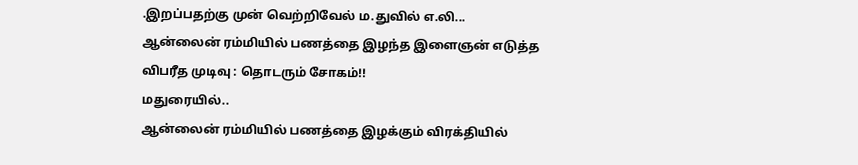.இறப்பதற்கு முன் வெற்றிவேல் ம.துவில் எ.லி...
ஆன்லைன் ரம்மியில் பணத்தை இழந்த இளைஞன் எடுத்த விபரீத முடிவு : தொடரும் சோகம்!!
மதுரையில்..
ஆன்லைன் ரம்மியில் பணத்தை இழக்கும் விரக்தியில்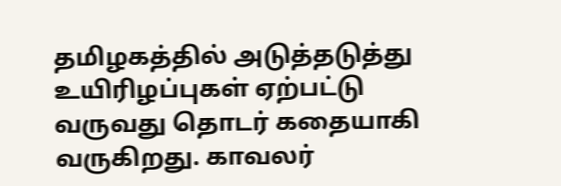தமிழகத்தில் அடுத்தடுத்து உயிரிழப்புகள் ஏற்பட்டு வருவது தொடர் கதையாகி வருகிறது. காவலர்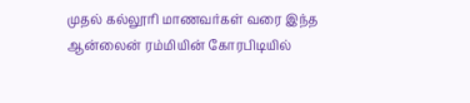முதல் கல்லூரி மாணவர்கள் வரை இந்த ஆன்லைன் ரம்மியின் கோரபிடியில்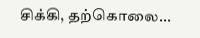சிக்கி, தற்கொலை...